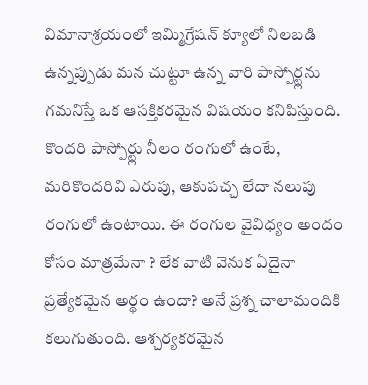విమానాశ్రయంలో ఇమ్మిగ్రేషన్ క్యూలో నిలబడి ఉన్నప్పుడు మన చుట్టూ ఉన్న వారి పాస్పోర్ట్లను గమనిస్తే ఒక ఆసక్తికరమైన విషయం కనిపిస్తుంది. కొందరి పాస్పోర్ట్లు నీలం రంగులో ఉంటే, మరికొందరివి ఎరుపు, ఆకుపచ్చ లేదా నలుపు రంగులో ఉంటాయి. ఈ రంగుల వైవిధ్యం అందం కోసం మాత్రమేనా ? లేక వాటి వెనుక ఏదైనా ప్రత్యేకమైన అర్థం ఉందా? అనే ప్రశ్న చాలామందికి కలుగుతుంది. ఆశ్చర్యకరమైన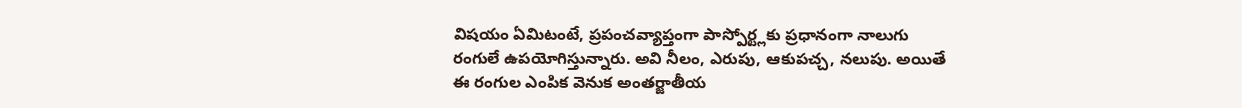విషయం ఏమిటంటే, ప్రపంచవ్యాప్తంగా పాస్పోర్ట్లకు ప్రధానంగా నాలుగు రంగులే ఉపయోగిస్తున్నారు. అవి నీలం, ఎరుపు, ఆకుపచ్చ, నలుపు. అయితే ఈ రంగుల ఎంపిక వెనుక అంతర్జాతీయ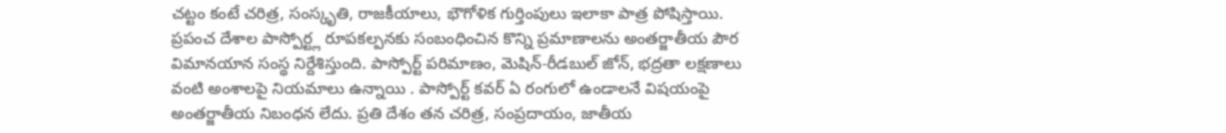చట్టం కంటే చరిత్ర, సంస్కృతి, రాజకీయాలు, భౌగోళిక గుర్తింపులు ఇలాకా పాత్ర పోషిస్తాయి.
ప్రపంచ దేశాల పాస్పోర్ట్ల రూపకల్పనకు సంబంధించిన కొన్ని ప్రమాణాలను అంతర్జాతీయ పౌర విమానయాన సంస్థ నిర్దేశిస్తుంది. పాస్పోర్ట్ పరిమాణం, మెషిన్-రీడబుల్ జోన్, భద్రతా లక్షణాలు వంటి అంశాలపై నియమాలు ఉన్నాయి . పాస్పోర్ట్ కవర్ ఏ రంగులో ఉండాలనే విషయంపై అంతర్జాతీయ నిబంధన లేదు. ప్రతి దేశం తన చరిత్ర, సంప్రదాయం, జాతీయ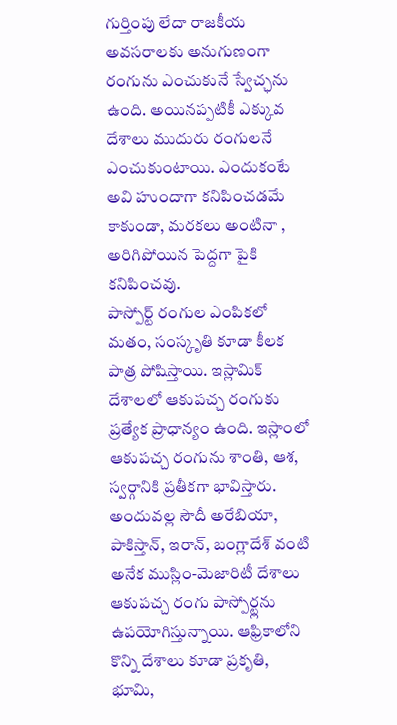గుర్తింపు లేదా రాజకీయ అవసరాలకు అనుగుణంగా రంగును ఎంచుకునే స్వేచ్ఛను ఉంది. అయినప్పటికీ ఎక్కువ దేశాలు ముదురు రంగులనే ఎంచుకుంటాయి. ఎందుకంటే అవి హుందాగా కనిపించడమే కాకుండా, మరకలు అంటినా , అరిగిపోయిన పెద్దగా పైకి కనిపించవు.
పాస్పోర్ట్ రంగుల ఎంపికలో మతం, సంస్కృతి కూడా కీలక పాత్ర పోషిస్తాయి. ఇస్లామిక్ దేశాలలో ఆకుపచ్చ రంగుకు ప్రత్యేక ప్రాధాన్యం ఉంది. ఇస్లాంలో ఆకుపచ్చ రంగును శాంతి, ఆశ, స్వర్గానికి ప్రతీకగా భావిస్తారు. అందువల్ల సౌదీ అరేబియా, పాకిస్తాన్, ఇరాన్, బంగ్లాదేశ్ వంటి అనేక ముస్లిం-మెజారిటీ దేశాలు ఆకుపచ్చ రంగు పాస్పోర్ట్లను ఉపయోగిస్తున్నాయి. ఆఫ్రికాలోని కొన్ని దేశాలు కూడా ప్రకృతి, భూమి,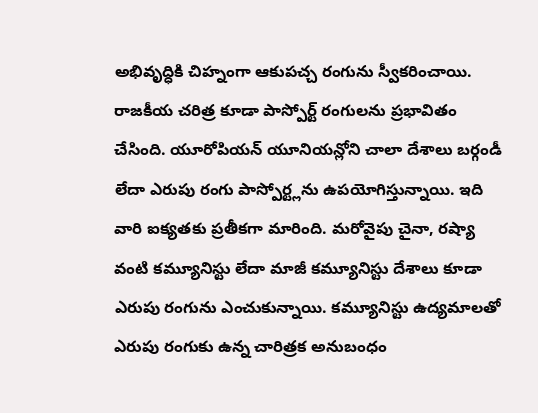అభివృద్ధికి చిహ్నంగా ఆకుపచ్చ రంగును స్వీకరించాయి.
రాజకీయ చరిత్ర కూడా పాస్పోర్ట్ రంగులను ప్రభావితం చేసింది. యూరోపియన్ యూనియన్లోని చాలా దేశాలు బర్గండీ లేదా ఎరుపు రంగు పాస్పోర్ట్లను ఉపయోగిస్తున్నాయి. ఇది వారి ఐక్యతకు ప్రతీకగా మారింది. మరోవైపు చైనా, రష్యా వంటి కమ్యూనిస్టు లేదా మాజీ కమ్యూనిస్టు దేశాలు కూడా ఎరుపు రంగును ఎంచుకున్నాయి. కమ్యూనిస్టు ఉద్యమాలతో ఎరుపు రంగుకు ఉన్న చారిత్రక అనుబంధం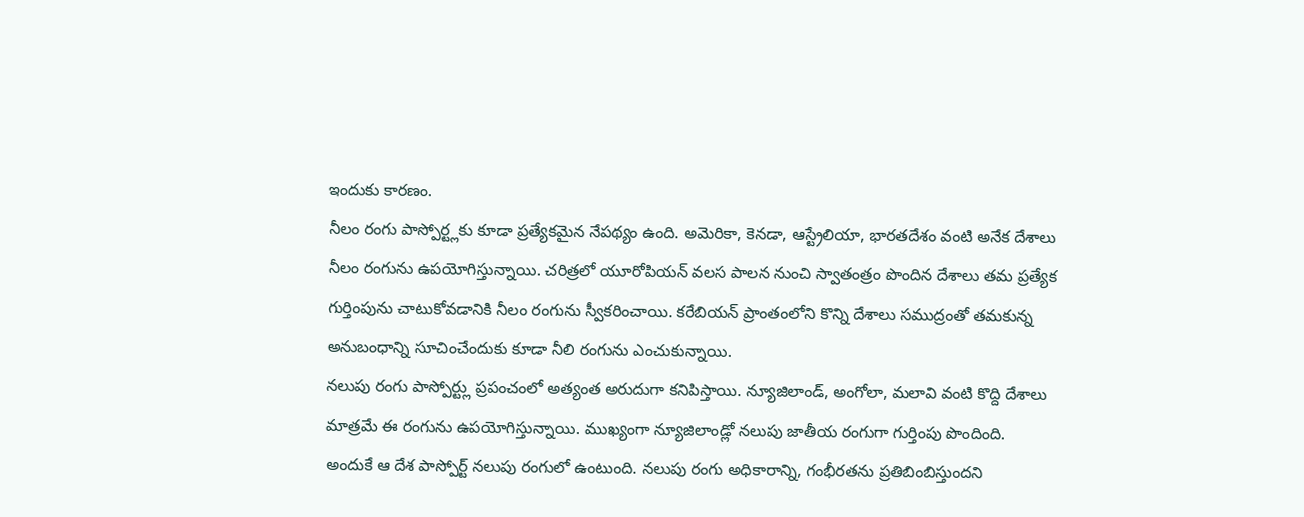ఇందుకు కారణం.
నీలం రంగు పాస్పోర్ట్లకు కూడా ప్రత్యేకమైన నేపథ్యం ఉంది. అమెరికా, కెనడా, ఆస్ట్రేలియా, భారతదేశం వంటి అనేక దేశాలు నీలం రంగును ఉపయోగిస్తున్నాయి. చరిత్రలో యూరోపియన్ వలస పాలన నుంచి స్వాతంత్రం పొందిన దేశాలు తమ ప్రత్యేక గుర్తింపును చాటుకోవడానికి నీలం రంగును స్వీకరించాయి. కరేబియన్ ప్రాంతంలోని కొన్ని దేశాలు సముద్రంతో తమకున్న అనుబంధాన్ని సూచించేందుకు కూడా నీలి రంగును ఎంచుకున్నాయి.
నలుపు రంగు పాస్పోర్ట్లు ప్రపంచంలో అత్యంత అరుదుగా కనిపిస్తాయి. న్యూజిలాండ్, అంగోలా, మలావి వంటి కొద్ది దేశాలు మాత్రమే ఈ రంగును ఉపయోగిస్తున్నాయి. ముఖ్యంగా న్యూజిలాండ్లో నలుపు జాతీయ రంగుగా గుర్తింపు పొందింది. అందుకే ఆ దేశ పాస్పోర్ట్ నలుపు రంగులో ఉంటుంది. నలుపు రంగు అధికారాన్ని, గంభీరతను ప్రతిబింబిస్తుందని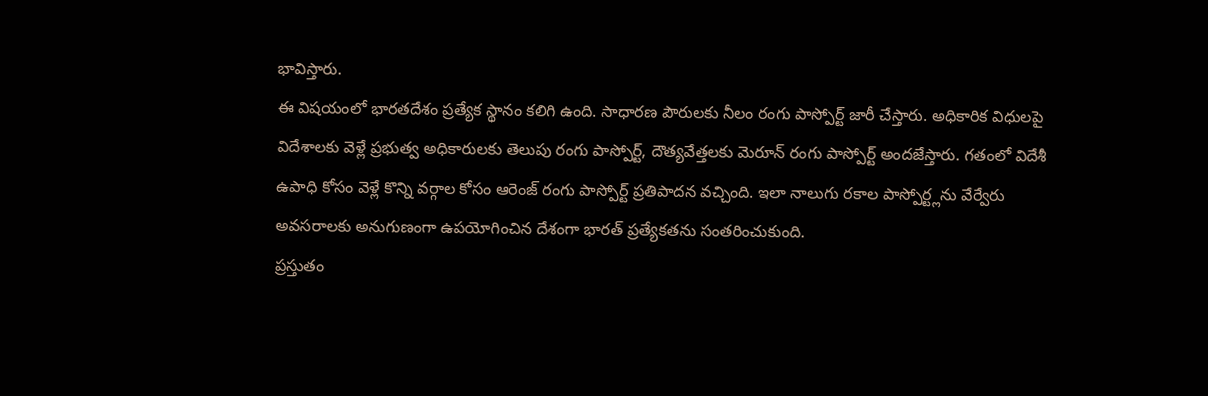భావిస్తారు.
ఈ విషయంలో భారతదేశం ప్రత్యేక స్థానం కలిగి ఉంది. సాధారణ పౌరులకు నీలం రంగు పాస్పోర్ట్ జారీ చేస్తారు. అధికారిక విధులపై విదేశాలకు వెళ్లే ప్రభుత్వ అధికారులకు తెలుపు రంగు పాస్పోర్ట్, దౌత్యవేత్తలకు మెరూన్ రంగు పాస్పోర్ట్ అందజేస్తారు. గతంలో విదేశీ ఉపాధి కోసం వెళ్లే కొన్ని వర్గాల కోసం ఆరెంజ్ రంగు పాస్పోర్ట్ ప్రతిపాదన వచ్చింది. ఇలా నాలుగు రకాల పాస్పోర్ట్లను వేర్వేరు అవసరాలకు అనుగుణంగా ఉపయోగించిన దేశంగా భారత్ ప్రత్యేకతను సంతరించుకుంది.
ప్రస్తుతం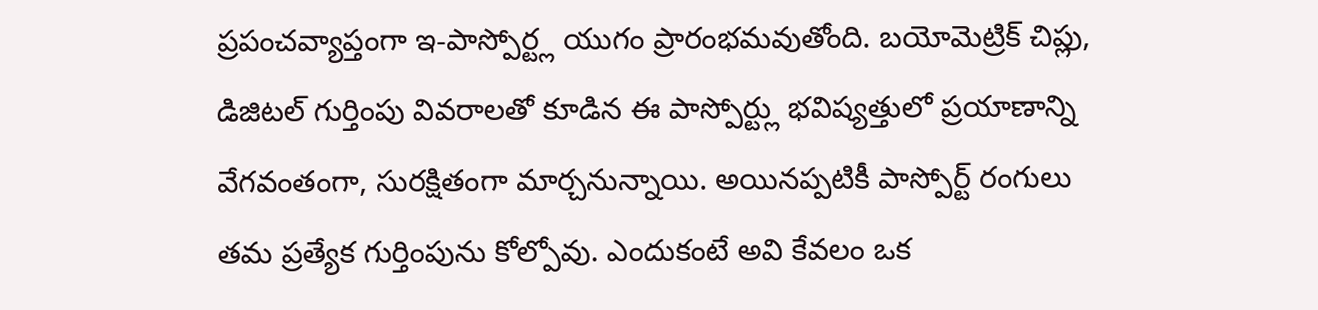ప్రపంచవ్యాప్తంగా ఇ-పాస్పోర్ట్ల యుగం ప్రారంభమవుతోంది. బయోమెట్రిక్ చిప్లు, డిజిటల్ గుర్తింపు వివరాలతో కూడిన ఈ పాస్పోర్ట్లు భవిష్యత్తులో ప్రయాణాన్ని వేగవంతంగా, సురక్షితంగా మార్చనున్నాయి. అయినప్పటికీ పాస్పోర్ట్ రంగులు తమ ప్రత్యేక గుర్తింపును కోల్పోవు. ఎందుకంటే అవి కేవలం ఒక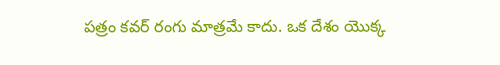పత్రం కవర్ రంగు మాత్రమే కాదు. ఒక దేశం యొక్క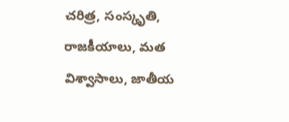చరిత్ర, సంస్కృతి, రాజకీయాలు, మత విశ్వాసాలు, జాతీయ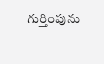గుర్తింపును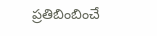ప్రతిబింబించే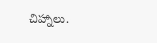చిహ్నాలు.